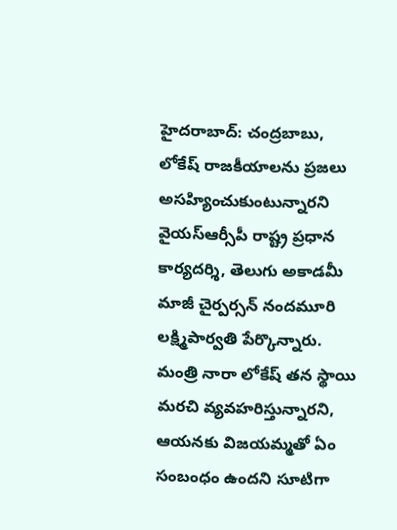హైదరాబాద్: చంద్రబాబు, లోకేష్ రాజకీయాలను ప్రజలు అసహ్యించుకుంటున్నారని వైయస్ఆర్సీపీ రాష్ట్ర ప్రధాన కార్యదర్శి, తెలుగు అకాడమీ మాజీ చైర్పర్సన్ నందమూరి లక్ష్మిపార్వతి పేర్కొన్నారు. మంత్రి నారా లోకేష్ తన స్థాయి మరచి వ్యవహరిస్తున్నారని, ఆయనకు విజయమ్మతో ఏం సంబంధం ఉందని సూటిగా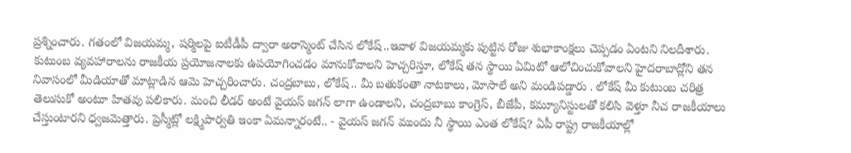ప్రశ్నించారు. గతంలో విజయమ్మ, షర్మిలపై ఐటీడీపీ ద్వారా అరాస్మెంట్ చేసిన లోకేష్..ఇవాళ విజయమ్మకు పుట్టిన రోజు శుభాకాంక్షలు చెప్పడం ఏంటని నిలదీశారు. కుటుంబ వ్యవహారాలను రాజకీయ ప్రయోజనాలకు ఉపయోగించడం మానుకోవాలని హెచ్చరిస్తూ, లోకేష్ తన స్థాయి ఏమిటో ఆలోచించుకోవాలని హైదరాబాద్లోని తన నివాసంలో మీడియాతో మాట్లాడిన ఆమె హెచ్చరించారు. చంద్రబాబు, లోకేష్.. మీ బతుకంతా నాటకాలు, మోసాలే అని మండిపడ్డారు . లోకేష్ మీ కుటుంబ చరిత్ర తెలుసుకో అంటూ హితవు పలికారు. మంచి లీడర్ అంటే వైయస్ జగన్ లాగా ఉండాలని, చంద్రబాబు కాంగ్రెస్, బీజేపీ, కమ్యూనిస్టులతో కలిసి వెళ్తూ నీచ రాజకీయాలు చేస్తుంటారని ధ్వజమెత్తారు. ప్రెస్మీట్లో లక్ష్మిపార్వతి ఇంకా ఏమన్నారంటే.. - వైయస్ జగన్ ముందు నీ స్థాయి ఎంత లోకేష్? ఏపీ రాష్ట్ర రాజకీయాల్లో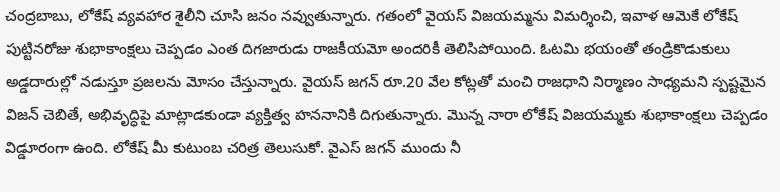చంద్రబాబు, లోకేష్ వ్యవహార శైలీని చూసి జనం నవ్వుతున్నారు. గతంలో వైయస్ విజయమ్మను విమర్శించి, ఇవాళ ఆమెకే లోకేష్ పుట్టినరోజు శుభాకాంక్షలు చెప్పడం ఎంత దిగజారుడు రాజకీయమో అందరికీ తెలిసిపోయింది. ఓటమి భయంతో తండ్రికొడుకులు అడ్డదారుల్లో నడుస్తూ ప్రజలను మోసం చేస్తున్నారు. వైయస్ జగన్ రూ.20 వేల కోట్లతో మంచి రాజధాని నిర్మాణం సాధ్యమని స్పష్టమైన విజన్ చెబితే, అభివృద్ధిపై మాట్లాడకుండా వ్యక్తిత్వ హననానికి దిగుతున్నారు. మొన్న నారా లోకేష్ విజయమ్మకు శుభాకాంక్షలు చెప్పడం విడ్డూరంగా ఉంది. లోకేష్ మీ కుటుంబ చరిత్ర తెలుసుకో. వైఎస్ జగన్ ముందు నీ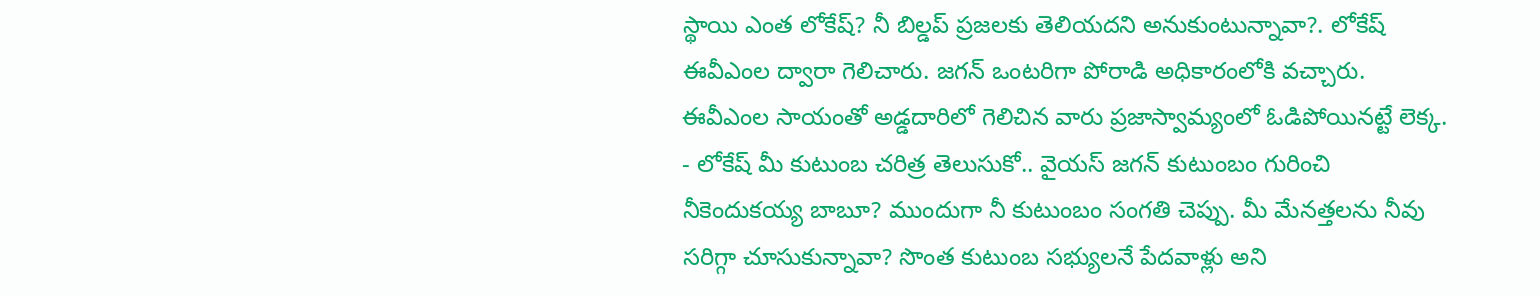స్థాయి ఎంత లోకేష్? నీ బిల్డప్ ప్రజలకు తెలియదని అనుకుంటున్నావా?. లోకేష్ ఈవీఎంల ద్వారా గెలిచారు. జగన్ ఒంటరిగా పోరాడి అధికారంలోకి వచ్చారు. ఈవీఎంల సాయంతో అడ్డదారిలో గెలిచిన వారు ప్రజాస్వామ్యంలో ఓడిపోయినట్టే లెక్క. - లోకేష్ మీ కుటుంబ చరిత్ర తెలుసుకో.. వైయస్ జగన్ కుటుంబం గురించి నీకెందుకయ్య బాబూ? ముందుగా నీ కుటుంబం సంగతి చెప్పు. మీ మేనత్తలను నీవు సరిగ్గా చూసుకున్నావా? సొంత కుటుంబ సభ్యులనే పేదవాళ్లు అని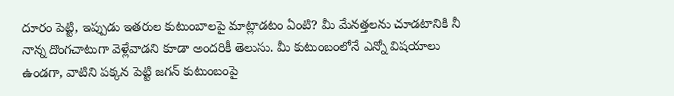దూరం పెట్టి, ఇప్పుడు ఇతరుల కుటుంబాలపై మాట్లాడటం ఏంటి? మీ మేనత్తలను చూడటానికి నీ నాన్న దొంగచాటుగా వెళ్లేవాడని కూడా అందరికీ తెలుసు. మీ కుటుంబంలోనే ఎన్నో విషయాలు ఉండగా, వాటిని పక్కన పెట్టి జగన్ కుటుంబంపై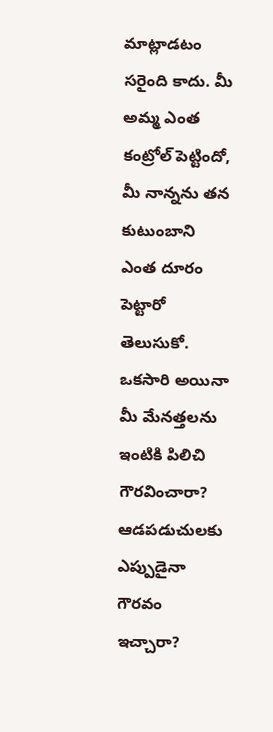మాట్లాడటం సరైంది కాదు. మీ అమ్మ ఎంత కంట్రోల్ పెట్టిందో, మీ నాన్నను తన కుటుంబాని ఎంత దూరం పెట్టారో తెలుసుకో. ఒకసారి అయినా మీ మేనత్తలను ఇంటికి పిలిచి గౌరవించారా? ఆడపడుచులకు ఎప్పుడైనా గౌరవం ఇచ్చారా?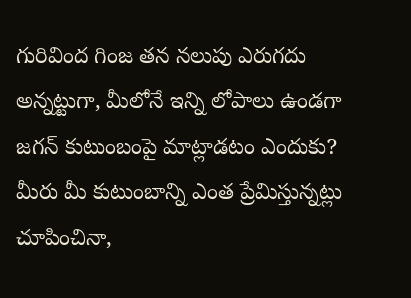గురివింద గింజ తన నలుపు ఎరుగదు అన్నట్టుగా, మీలోనే ఇన్ని లోపాలు ఉండగా జగన్ కుటుంబంపై మాట్లాడటం ఎందుకు? మీరు మీ కుటుంబాన్ని ఎంత ప్రేమిస్తున్నట్లు చూపించినా,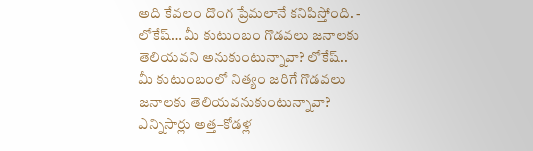అది కేవలం దొంగ ప్రేమలానే కనిపిస్తోంది. - లోకేష్… మీ కుటుంబం గొడవలు జనాలకు తెలియవని అనుకుంటున్నావా? లోకేష్.. మీ కుటుంబంలో నిత్యం జరిగే గొడవలు జనాలకు తెలియవనుకుంటున్నావా? ఎన్నిసార్లు అత్త–కోడళ్ల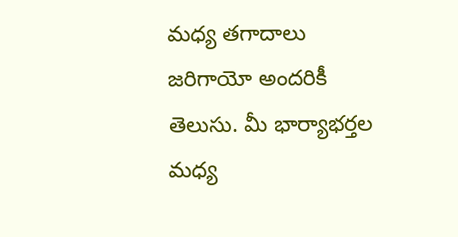మధ్య తగాదాలు జరిగాయో అందరికీ తెలుసు. మీ భార్యాభర్తల మధ్య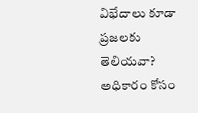విభేదాలు కూడా ప్రజలకు తెలియవా? అధికారం కోసం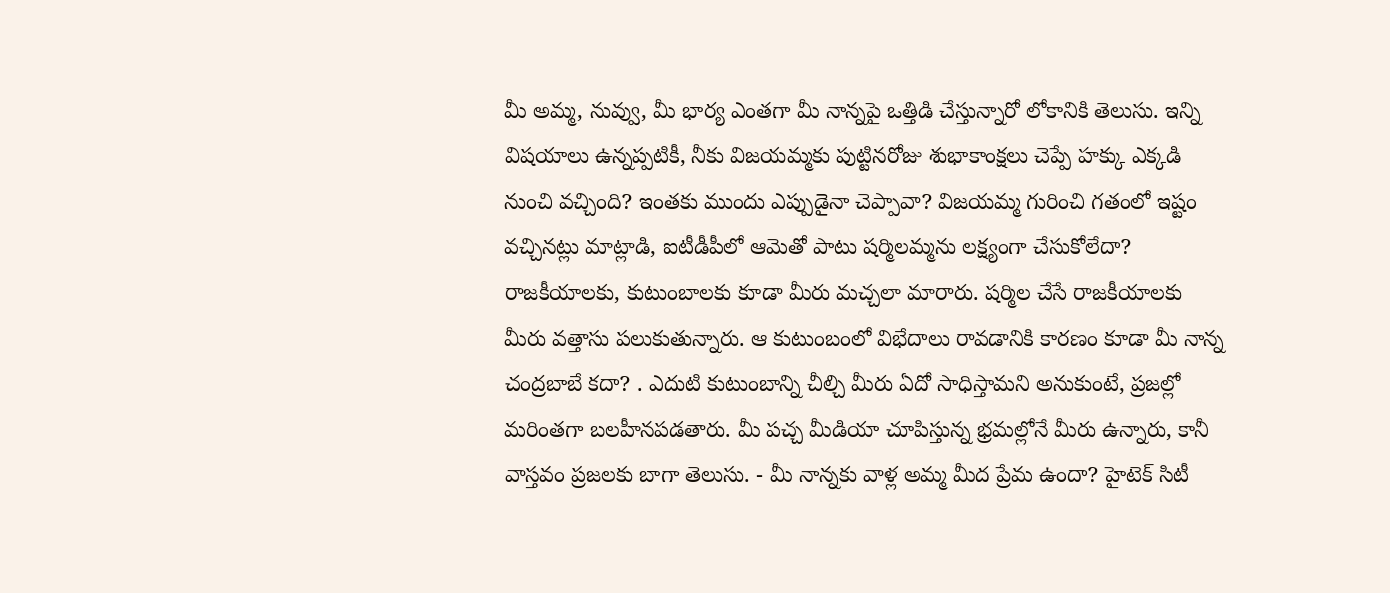మీ అమ్మ, నువ్వు, మీ భార్య ఎంతగా మీ నాన్నపై ఒత్తిడి చేస్తున్నారో లోకానికి తెలుసు. ఇన్ని విషయాలు ఉన్నప్పటికీ, నీకు విజయమ్మకు పుట్టినరోజు శుభాకాంక్షలు చెప్పే హక్కు ఎక్కడి నుంచి వచ్చింది? ఇంతకు ముందు ఎప్పుడైనా చెప్పావా? విజయమ్మ గురించి గతంలో ఇష్టం వచ్చినట్లు మాట్లాడి, ఐటీడీపీలో ఆమెతో పాటు షర్మిలమ్మను లక్ష్యంగా చేసుకోలేదా? రాజకీయాలకు, కుటుంబాలకు కూడా మీరు మచ్చలా మారారు. షర్మిల చేసే రాజకీయాలకు మీరు వత్తాసు పలుకుతున్నారు. ఆ కుటుంబంలో విభేదాలు రావడానికి కారణం కూడా మీ నాన్న చంద్రబాబే కదా? . ఎదుటి కుటుంబాన్ని చీల్చి మీరు ఏదో సాధిస్తామని అనుకుంటే, ప్రజల్లో మరింతగా బలహీనపడతారు. మీ పచ్చ మీడియా చూపిస్తున్న భ్రమల్లోనే మీరు ఉన్నారు, కానీ వాస్తవం ప్రజలకు బాగా తెలుసు. - మీ నాన్నకు వాళ్ల అమ్మ మీద ప్రేమ ఉందా? హైటెక్ సిటీ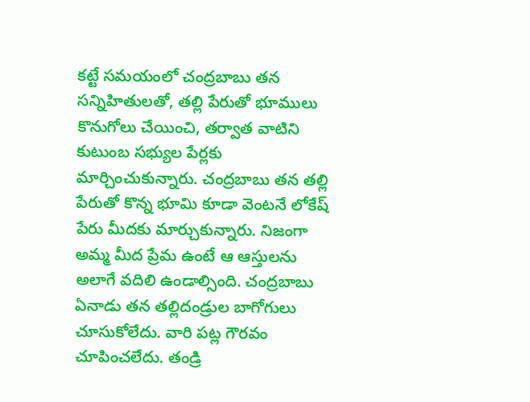కట్టే సమయంలో చంద్రబాబు తన సన్నిహితులతో, తల్లి పేరుతో భూములు కొనుగోలు చేయించి, తర్వాత వాటిని కుటుంబ సభ్యుల పేర్లకు మార్చించుకున్నారు. చంద్రబాబు తన తల్లి పేరుతో కొన్న భూమి కూడా వెంటనే లోకేష్ పేరు మీదకు మార్చుకున్నారు. నిజంగా అమ్మ మీద ప్రేమ ఉంటే ఆ ఆస్తులను అలాగే వదిలి ఉండాల్సింది. చంద్రబాబు ఏనాడు తన తల్లిదండ్రుల బాగోగులు చూసుకోలేదు. వారి పట్ల గౌరవం చూపించలేదు. తండ్రి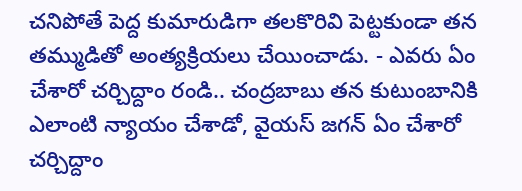చనిపోతే పెద్ద కుమారుడిగా తలకొరివి పెట్టకుండా తన తమ్ముడితో అంత్యక్రియలు చేయించాడు. - ఎవరు ఏం చేశారో చర్చిద్దాం రండి.. చంద్రబాబు తన కుటుంబానికి ఎలాంటి న్యాయం చేశాడో, వైయస్ జగన్ ఏం చేశారో చర్చిద్దాం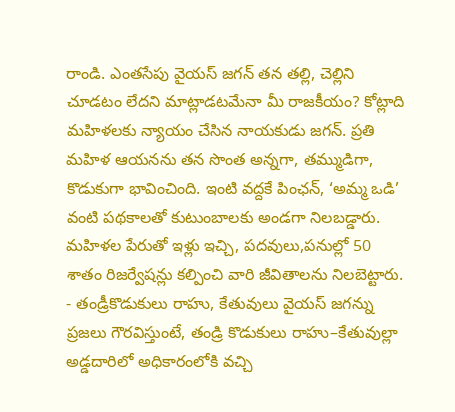రాండి. ఎంతసేపు వైయస్ జగన్ తన తల్లి, చెల్లిని చూడటం లేదని మాట్లాడటమేనా మీ రాజకీయం? కోట్లాది మహిళలకు న్యాయం చేసిన నాయకుడు జగన్. ప్రతి మహిళ ఆయనను తన సొంత అన్నగా, తమ్ముడిగా, కొడుకుగా భావించింది. ఇంటి వద్దకే పింఛన్, ‘అమ్మ ఒడి’ వంటి పథకాలతో కుటుంబాలకు అండగా నిలబడ్డారు. మహిళల పేరుతో ఇళ్లు ఇచ్చి, పదవులు,పనుల్లో 50 శాతం రిజర్వేషన్లు కల్పించి వారి జీవితాలను నిలబెట్టారు. - తండ్రీకొడుకులు రాహు, కేతువులు వైయస్ జగన్ను ప్రజలు గౌరవిస్తుంటే, తండ్రి కొడుకులు రాహు–కేతువుల్లా అడ్డదారిలో అధికారంలోకి వచ్చి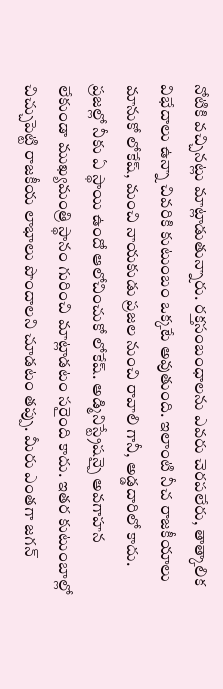నోటికి వచ్చినట్లు మాట్లాడుతున్నారు. రక్తసంబంధాలను ఎవరు చెరపలేరు, తాత్కాలిక విభేదాలు ఉన్నా చివరికి కుటుంబం ఒక్కటే అవుతుంది. ఇలాంటి నీచ రాజకీయాలు మానుకో లోకేష్, మంచి నాయకుడు ప్రజల నుంచి రావాలి గానీ, అడ్డదారిలో కాదు. ప్రజల్లో నీకు ఏ స్థాయి ఉందో ఆలోచించుకో లోకేష్. అడ్మినిస్ట్రేషన్పై అవగాహన లేకుండా ముఖ్యమంత్రి స్థానం గురించి మాట్లాడటం సరైంది కాదు. ఇతర కుటుంబాల్లో చిచ్చుపెట్టి రాజకీయ లాభాలు పొందాలని చూడటం తప్పు. మీరు ఎంతగా జగన్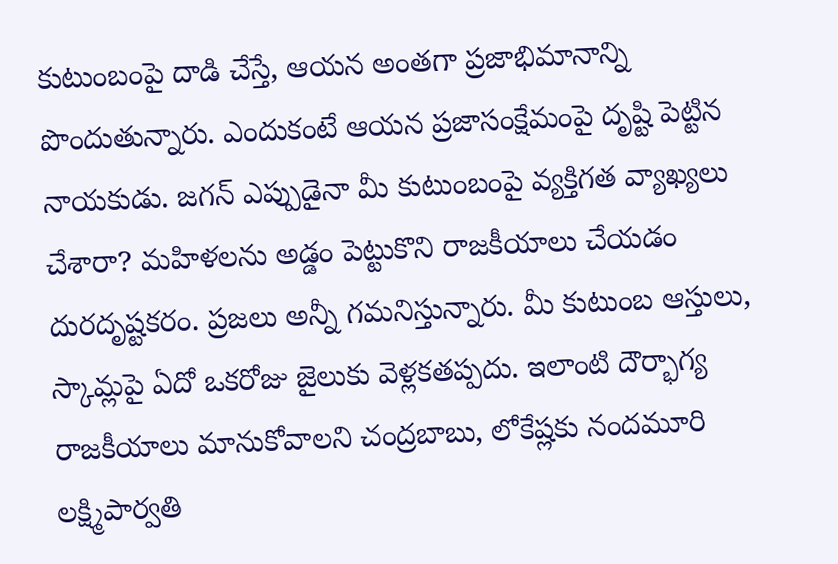కుటుంబంపై దాడి చేస్తే, ఆయన అంతగా ప్రజాభిమానాన్ని పొందుతున్నారు. ఎందుకంటే ఆయన ప్రజాసంక్షేమంపై దృష్టి పెట్టిన నాయకుడు. జగన్ ఎప్పుడైనా మీ కుటుంబంపై వ్యక్తిగత వ్యాఖ్యలు చేశారా? మహిళలను అడ్డం పెట్టుకొని రాజకీయాలు చేయడం దురదృష్టకరం. ప్రజలు అన్నీ గమనిస్తున్నారు. మీ కుటుంబ ఆస్తులు, స్కామ్లపై ఏదో ఒకరోజు జైలుకు వెళ్లకతప్పదు. ఇలాంటి దౌర్భాగ్య రాజకీయాలు మానుకోవాలని చంద్రబాబు, లోకేష్లకు నందమూరి లక్ష్మిపార్వతి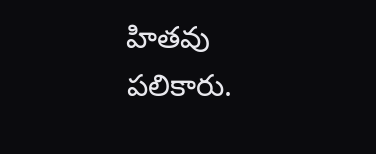హితవు పలికారు.